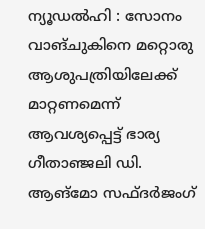ന്യൂഡൽഹി : സോനം വാങ്ചുകിനെ മറ്റൊരു ആശുപത്രിയിലേക്ക് മാറ്റണമെന്ന് ആവശ്യപ്പെട്ട് ഭാര്യ ഗീതാഞ്ജലി ഡി. ആങ്മോ സഫ്ദർജംഗ്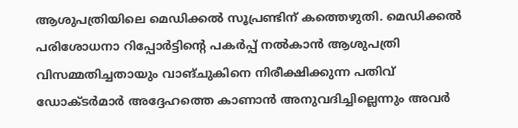ആശുപത്രിയിലെ മെഡിക്കൽ സൂപ്രണ്ടിന് കത്തെഴുതി. മെഡിക്കൽ പരിശോധനാ റിപ്പോർട്ടിന്റെ പകർപ്പ് നൽകാൻ ആശുപത്രി വിസമ്മതിച്ചതായും വാങ്ചുകിനെ നിരീക്ഷിക്കുന്ന പതിവ് ഡോക്ടർമാർ അദ്ദേഹത്തെ കാണാൻ അനുവദിച്ചില്ലെന്നും അവർ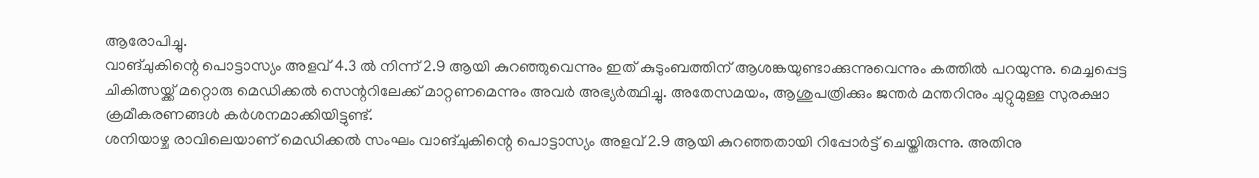ആരോപിച്ചു.
വാങ്ചുകിന്റെ പൊട്ടാസ്യം അളവ് 4.3 ൽ നിന്ന് 2.9 ആയി കുറഞ്ഞുവെന്നും ഇത് കുടുംബത്തിന് ആശങ്കയുണ്ടാക്കുന്നുവെന്നും കത്തിൽ പറയുന്നു. മെച്ചപ്പെട്ട ചികിത്സയ്ക്ക് മറ്റൊരു മെഡിക്കൽ സെന്ററിലേക്ക് മാറ്റണമെന്നും അവർ അഭ്യർത്ഥിച്ചു. അതേസമയം, ആശുപത്രിക്കും ജന്തർ മന്തറിനും ചുറ്റുമുള്ള സുരക്ഷാ ക്രമീകരണങ്ങൾ കർശനമാക്കിയിട്ടുണ്ട്.
ശനിയാഴ്ച രാവിലെയാണ് മെഡിക്കൽ സംഘം വാങ്ചുകിന്റെ പൊട്ടാസ്യം അളവ് 2.9 ആയി കുറഞ്ഞതായി റിപ്പോർട്ട് ചെയ്തിരുന്നു. അതിനു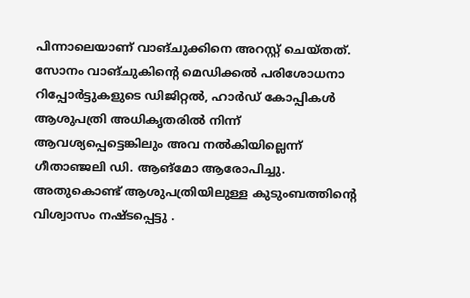പിന്നാലെയാണ് വാങ്ചുക്കിനെ അറസ്റ്റ് ചെയ്തത്.
സോനം വാങ്ചുകിന്റെ മെഡിക്കൽ പരിശോധനാ റിപ്പോർട്ടുകളുടെ ഡിജിറ്റൽ, ഹാർഡ് കോപ്പികൾ ആശുപത്രി അധികൃതരിൽ നിന്ന് ആവശ്യപ്പെട്ടെങ്കിലും അവ നൽകിയില്ലെന്ന് ഗീതാഞ്ജലി ഡി. ആങ്മോ ആരോപിച്ചു. അതുകൊണ്ട് ആശുപത്രിയിലുള്ള കുടുംബത്തിന്റെ വിശ്വാസം നഷ്ടപ്പെട്ടു .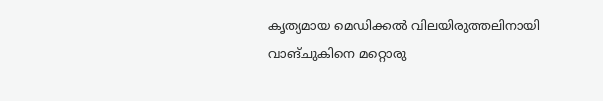കൃത്യമായ മെഡിക്കൽ വിലയിരുത്തലിനായി വാങ്ചുകിനെ മറ്റൊരു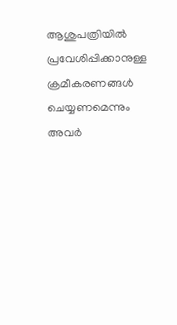ആശുപത്രിയിൽ പ്രവേശിപ്പിക്കാനുള്ള ക്രമീകരണങ്ങൾ ചെയ്യണമെന്നും അവർ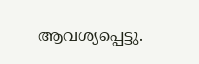ആവശ്യപ്പെട്ടു.